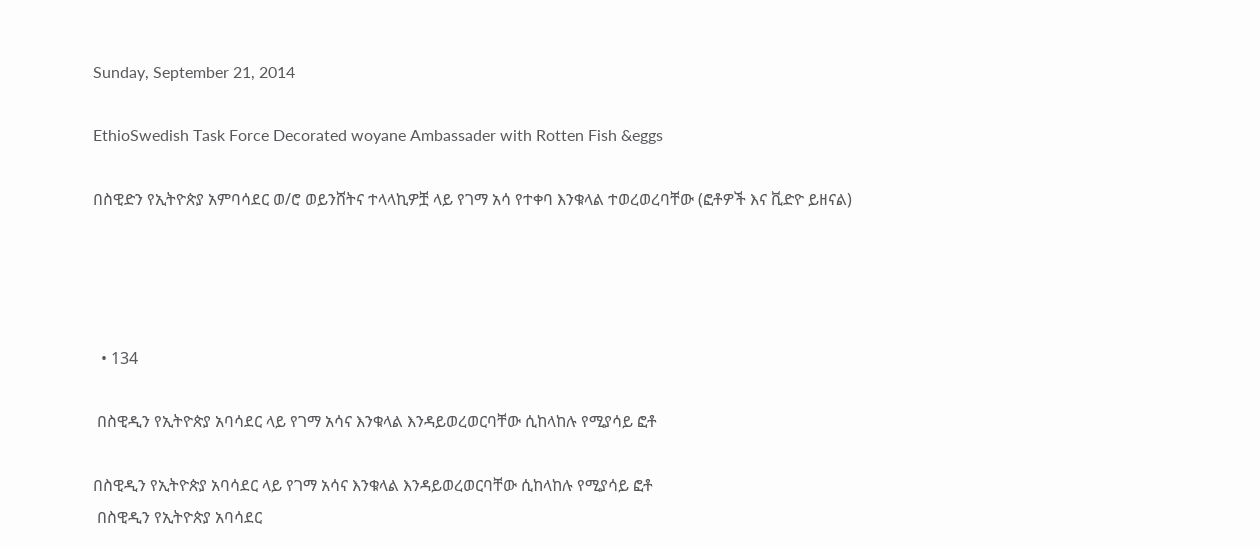Sunday, September 21, 2014

EthioSwedish Task Force Decorated woyane Ambassader with Rotten Fish &eggs

በስዊድን የኢትዮጵያ አምባሳደር ወ/ሮ ወይንሸትና ተላላኪዎቿ ላይ የገማ አሳ የተቀባ እንቁላል ተወረወረባቸው (ፎቶዎች እና ቪድዮ ይዘናል)




  • 134

 በስዊዲን የኢትዮጵያ አባሳደር ላይ የገማ አሳና እንቁላል እንዳይወረወርባቸው ሲከላከሉ የሚያሳይ ፎቶ

በስዊዲን የኢትዮጵያ አባሳደር ላይ የገማ አሳና እንቁላል እንዳይወረወርባቸው ሲከላከሉ የሚያሳይ ፎቶ
 በስዊዲን የኢትዮጵያ አባሳደር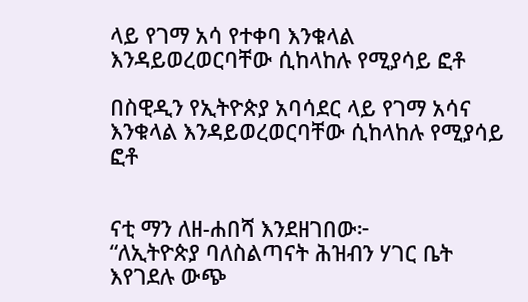ላይ የገማ አሳ የተቀባ እንቁላል እንዳይወረወርባቸው ሲከላከሉ የሚያሳይ ፎቶ

በስዊዲን የኢትዮጵያ አባሳደር ላይ የገማ አሳና እንቁላል እንዳይወረወርባቸው ሲከላከሉ የሚያሳይ ፎቶ


ናቲ ማን ለዘ-ሐበሻ እንደዘገበው፦
“ለኢትዮጵያ ባለስልጣናት ሕዝብን ሃገር ቤት እየገደሉ ውጭ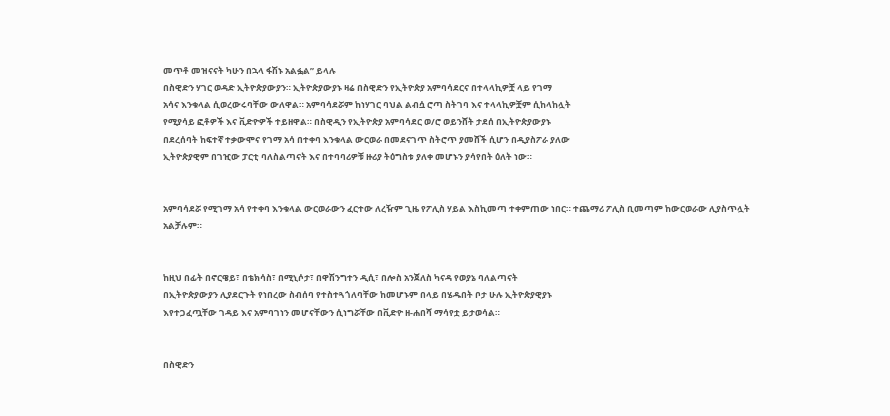መጥቶ መዝናናት ካሁን በኋላ ፋሽኑ አልፏል” ይላሉ
በስዊድን ሃገር ወዳድ ኢትዮጵያውያን። ኢትዮጵያውያኑ ዛሬ በስዊድን የኢትዮጵያ አምባሳደርና በተላላኪዎቿ ላይ የገማ
አሳና እንቁላል ሲወረውሩባቸው ውለዋል። አምባሳደሯም ከነሃገር ባህል ልብሷ ሮጣ ስትገባ እና ተላላኪዎቿም ሲከላከሏት
የሚያሳይ ፎቶዎች እና ቪድዮዎች ተይዘዋል። በስዊዲን የኢትዮጵያ አምባሳደር ወ/ሮ ወይንሸት ታደሰ በኢትዮጵያውያኑ
በደረሰባት ከፍተኛ ተቃውሞና የገማ አሳ በተቀባ እንቁላል ውርወራ በመደናገጥ ስትሮጥ ያመሸች ሲሆን በዲያስፖራ ያለው
ኢትዮጵያዊም በገዢው ፓርቲ ባለስልጣናት እና በተባባሪዎቹ ዙሪያ ትዕግስቱ ያለቀ መሆኑን ያሳየበት ዕለት ነው።


አምባሳደሯ የሚገማ አሳ የተቀባ እንቁላል ውርወራውን ፈርተው ለረዥም ጊዜ የፖሊስ ሃይል እስኪመጣ ተቀምጠው ነበር። ተጨማሪ ፖሊስ ቢመጣም ከውርወራው ሊያስጥሏት አልቻሉም።


ከዚህ በፊት በኖርዌይ፣ በቴክሳስ፣ በሚኒሶታ፣ በዋሽንግተን ዲሲ፣ በሎስ አንጀለስ ካናዳ የወያኔ ባለልጣናት
በኢትዮጵያውያን ሊያደርጉት የነበረው ስብሰባ የተስተጓጎለባቸው ከመሆኑም በላይ በሄዱበት ቦታ ሁሉ ኢትዮጵያዊያኑ
እየተጋፈጧቸው ገዳይ እና አምባገነን መሆናቸውን ሲነግሯቸው በቪድዮ ዘ-ሐበሻ ማሳየቷ ይታወሳል።


በስዊድን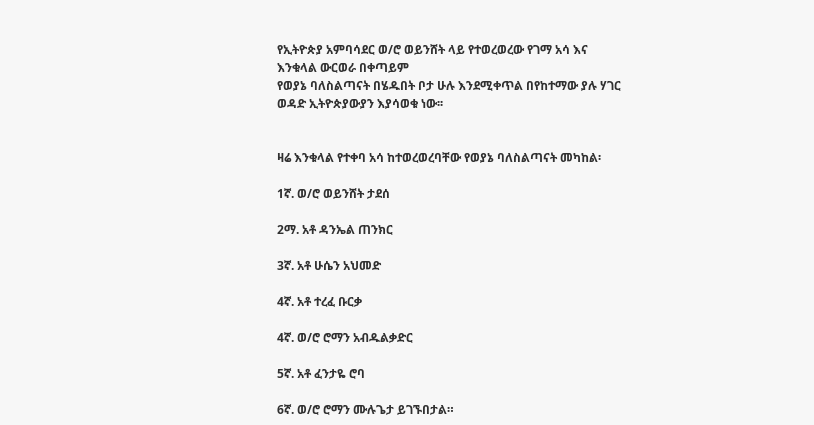የኢትዮጵያ አምባሳደር ወ/ሮ ወይንሸት ላይ የተወረወረው የገማ አሳ እና እንቁላል ውርወራ በቀጣይም
የወያኔ ባለስልጣናት በሄዱበት ቦታ ሁሉ እንደሚቀጥል በየከተማው ያሉ ሃገር ወዳድ ኢትዮጵያውያን እያሳወቁ ነው፡፡


ዛሬ እንቁላል የተቀባ አሳ ከተወረወረባቸው የወያኔ ባለስልጣናት መካከል፡

1ኛ. ወ/ሮ ወይንሸት ታደሰ

2ማ. አቶ ዳንኤል ጠንክር

3ኛ. አቶ ሁሴን አህመድ

4ኛ. አቶ ተረፈ ቡርቃ

4ኛ. ወ/ሮ ሮማን አብዱልቃድር

5ኛ. አቶ ፈንታዬ ሮባ

6ኛ. ወ/ሮ ሮማን ሙሉጌታ ይገኙበታል።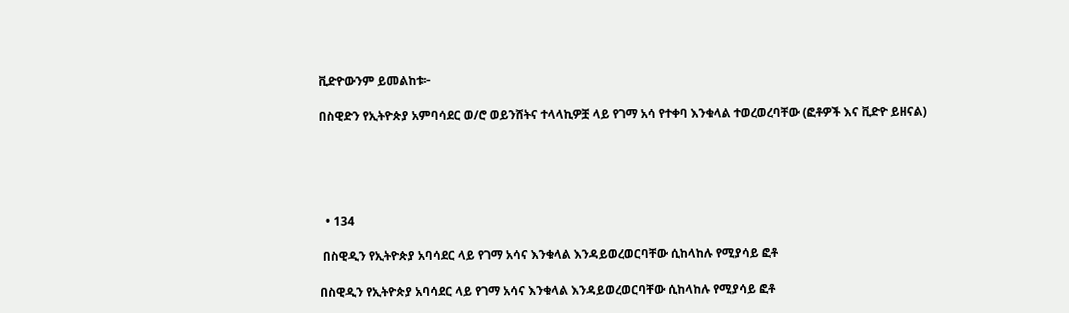ቪድዮውንም ይመልከቱ፦

በስዊድን የኢትዮጵያ አምባሳደር ወ/ሮ ወይንሸትና ተላላኪዎቿ ላይ የገማ አሳ የተቀባ እንቁላል ተወረወረባቸው (ፎቶዎች እና ቪድዮ ይዘናል)





  • 134

 በስዊዲን የኢትዮጵያ አባሳደር ላይ የገማ አሳና እንቁላል እንዳይወረወርባቸው ሲከላከሉ የሚያሳይ ፎቶ

በስዊዲን የኢትዮጵያ አባሳደር ላይ የገማ አሳና እንቁላል እንዳይወረወርባቸው ሲከላከሉ የሚያሳይ ፎቶ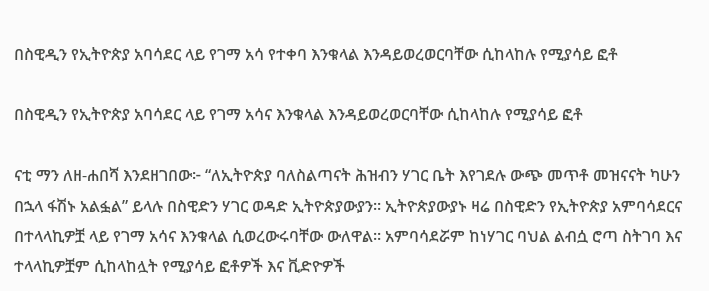በስዊዲን የኢትዮጵያ አባሳደር ላይ የገማ አሳ የተቀባ እንቁላል እንዳይወረወርባቸው ሲከላከሉ የሚያሳይ ፎቶ

በስዊዲን የኢትዮጵያ አባሳደር ላይ የገማ አሳና እንቁላል እንዳይወረወርባቸው ሲከላከሉ የሚያሳይ ፎቶ

ናቲ ማን ለዘ-ሐበሻ እንደዘገበው፦ “ለኢትዮጵያ ባለስልጣናት ሕዝብን ሃገር ቤት እየገደሉ ውጭ መጥቶ መዝናናት ካሁን በኋላ ፋሽኑ አልፏል” ይላሉ በስዊድን ሃገር ወዳድ ኢትዮጵያውያን። ኢትዮጵያውያኑ ዛሬ በስዊድን የኢትዮጵያ አምባሳደርና በተላላኪዎቿ ላይ የገማ አሳና እንቁላል ሲወረውሩባቸው ውለዋል። አምባሳደሯም ከነሃገር ባህል ልብሷ ሮጣ ስትገባ እና ተላላኪዎቿም ሲከላከሏት የሚያሳይ ፎቶዎች እና ቪድዮዎች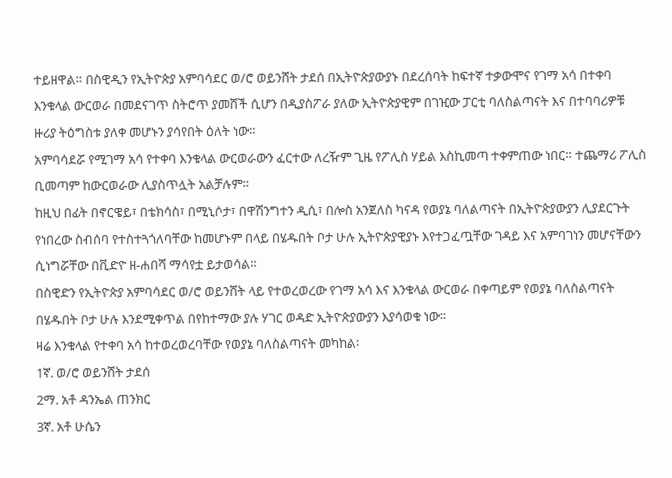ተይዘዋል። በስዊዲን የኢትዮጵያ አምባሳደር ወ/ሮ ወይንሸት ታደሰ በኢትዮጵያውያኑ በደረሰባት ከፍተኛ ተቃውሞና የገማ አሳ በተቀባ እንቁላል ውርወራ በመደናገጥ ስትሮጥ ያመሸች ሲሆን በዲያስፖራ ያለው ኢትዮጵያዊም በገዢው ፓርቲ ባለስልጣናት እና በተባባሪዎቹ ዙሪያ ትዕግስቱ ያለቀ መሆኑን ያሳየበት ዕለት ነው።
አምባሳደሯ የሚገማ አሳ የተቀባ እንቁላል ውርወራውን ፈርተው ለረዥም ጊዜ የፖሊስ ሃይል እስኪመጣ ተቀምጠው ነበር። ተጨማሪ ፖሊስ ቢመጣም ከውርወራው ሊያስጥሏት አልቻሉም።
ከዚህ በፊት በኖርዌይ፣ በቴክሳስ፣ በሚኒሶታ፣ በዋሽንግተን ዲሲ፣ በሎስ አንጀለስ ካናዳ የወያኔ ባለልጣናት በኢትዮጵያውያን ሊያደርጉት የነበረው ስብሰባ የተስተጓጎለባቸው ከመሆኑም በላይ በሄዱበት ቦታ ሁሉ ኢትዮጵያዊያኑ እየተጋፈጧቸው ገዳይ እና አምባገነን መሆናቸውን ሲነግሯቸው በቪድዮ ዘ-ሐበሻ ማሳየቷ ይታወሳል።
በስዊድን የኢትዮጵያ አምባሳደር ወ/ሮ ወይንሸት ላይ የተወረወረው የገማ አሳ እና እንቁላል ውርወራ በቀጣይም የወያኔ ባለስልጣናት በሄዱበት ቦታ ሁሉ እንደሚቀጥል በየከተማው ያሉ ሃገር ወዳድ ኢትዮጵያውያን እያሳወቁ ነው፡፡
ዛሬ እንቁላል የተቀባ አሳ ከተወረወረባቸው የወያኔ ባለስልጣናት መካከል፡
1ኛ. ወ/ሮ ወይንሸት ታደሰ
2ማ. አቶ ዳንኤል ጠንክር
3ኛ. አቶ ሁሴን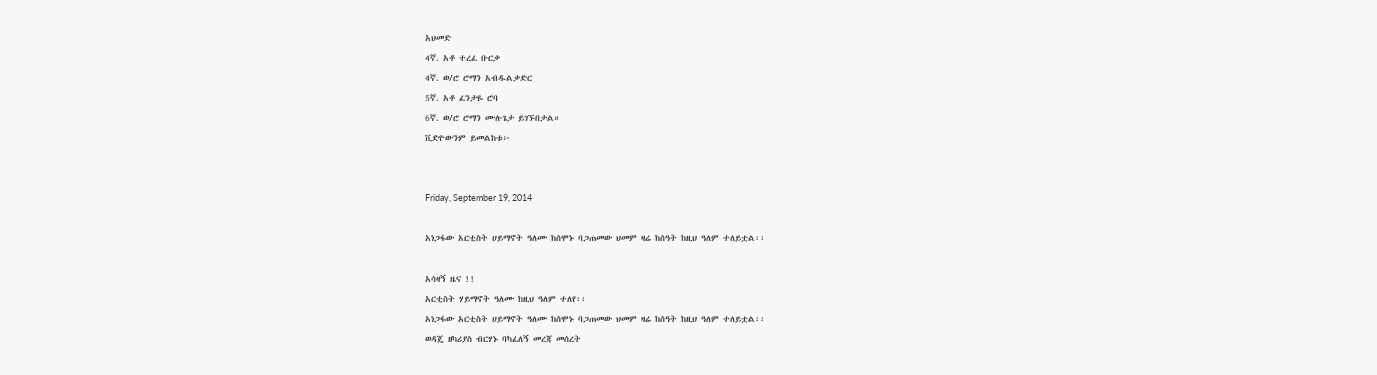አህመድ
4ኛ. አቶ ተረፈ ቡርቃ
4ኛ. ወ/ሮ ሮማን አብዱልቃድር
5ኛ. አቶ ፈንታዬ ሮባ
6ኛ. ወ/ሮ ሮማን ሙሉጌታ ይገኙበታል።
ቪድዮውንም ይመልከቱ፦


Friday, September 19, 2014

አነጋፋው አርቲስት ሀይማኖት ዓለሙ ከሰሞኑ ባጋጠመው ህመም ዛሬ ከሰዓት ከዚህ ዓለም ተለይቷል፡፡

አሳዛኝ ዜና !!
አርቲስት ሃይማኖት ዓለሙ ከዚህ ዓለም ተለየ፡፡
አነጋፋው አርቲስት ሀይማኖት ዓለሙ ከሰሞኑ ባጋጠመው ህመም ዛሬ ከሰዓት ከዚህ ዓለም ተለይቷል፡፡
ወዳጄ ዘካሪያስ ብርሃኑ ባካፈለኝ መረጃ መሰረት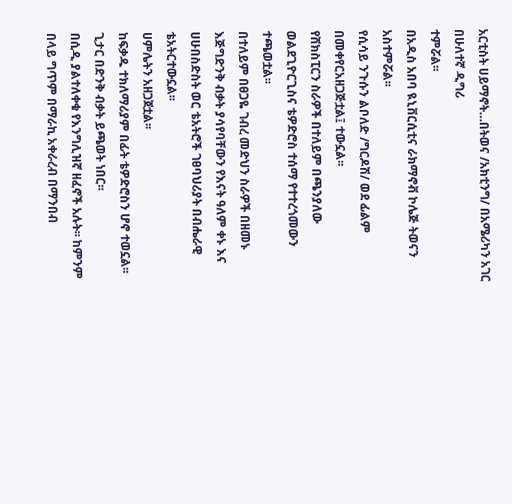አርቲስት ሀይማኖት…በትወና /አክቲንግ/ በአሜሪካን አገር በሁለተኛ ዲግሪ
ተምሯል፡፡
በአዲስ አበባ ዪኒቨርሲቲና ራክማኖቭ ኮሌጅ ትወናን
አስተምሯል፡፡
የሲሳይ ንጉሱን ልቦለድ /ግርዶሽ/ ወደ ፊልም በመቀየርአዘጋጅቷል፤ ተውኗል፡፡
የሸክስፒርን ስራዎች በተለይም በጫንያለው
ወልደጊዮርጊስና ቴዎድሮስ ተሰማ የተተረጎመውን
ተጫወቷል፡፡
በተለይም በፀጋዬ ገብረ መድህን ስራዎች በዘመኑ እጅግድንቅ ብቃት ያሳየባቸውን የእናት ዓለም ቀኑ እና ሀሁበስድስት ወር ቴአትሮች ገፀባህሪያት በብሔራዊ ቴአትርተውኗል፡፡
ሀምሌትን አዘጋጀቷል፡፡
ከፍቃዱ ተክለማሪያም በፊት ቴዎድሮስን ሆኖ ተወኗል፡፡
ጊታር በድንቅ ብቃት ይጫወት ነበር፡፡
በሲዲ ያልተለቀቁ የእንግሊዝኛ ዘፈኖች አሉት፡፡ ከምንም በላይ ግጥም በማራኪ አቀራረብ በማንበብ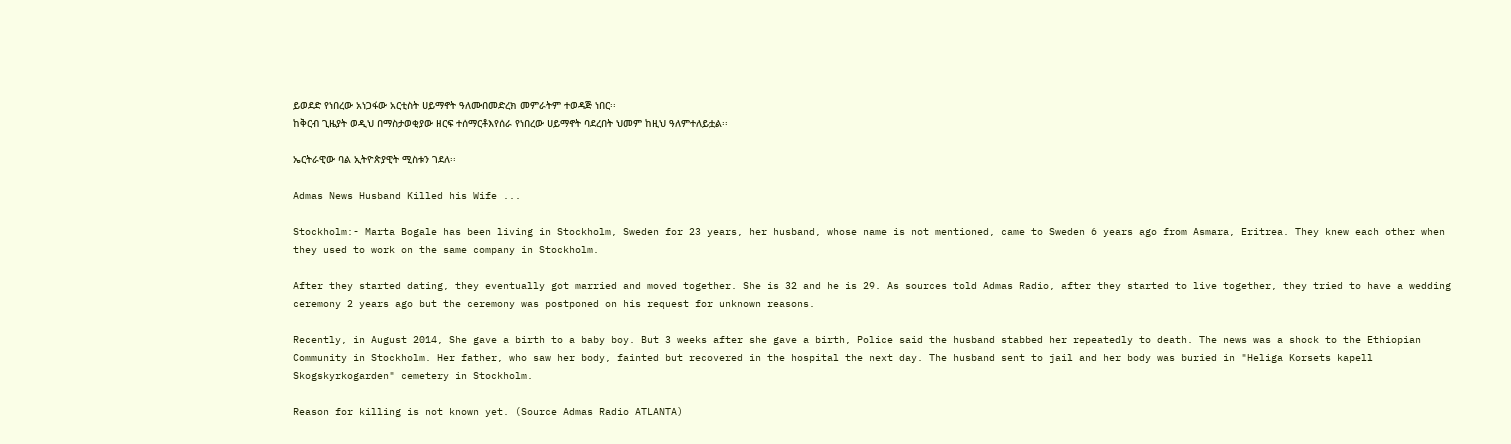ይወደድ የነበረው አነጋፋው አርቲስት ሀይማኖት ዓለሙበመድረክ መምራትም ተወዳጅ ነበር፡፡
ከቅርብ ጊዜያት ወዲህ በማስታወቂያው ዘርፍ ተሰማርቶእየሰራ የነበረው ሀይማኖት ባደረበት ህመም ከዚህ ዓለምተለይቷል፡፡

ኤርትራዊው ባል ኢትዮጵያዊት ሚስቱን ገደለ፡፡

Admas News Husband Killed his Wife ...

Stockholm:- Marta Bogale has been living in Stockholm, Sweden for 23 years, her husband, whose name is not mentioned, came to Sweden 6 years ago from Asmara, Eritrea. They knew each other when they used to work on the same company in Stockholm.

After they started dating, they eventually got married and moved together. She is 32 and he is 29. As sources told Admas Radio, after they started to live together, they tried to have a wedding ceremony 2 years ago but the ceremony was postponed on his request for unknown reasons.

Recently, in August 2014, She gave a birth to a baby boy. But 3 weeks after she gave a birth, Police said the husband stabbed her repeatedly to death. The news was a shock to the Ethiopian Community in Stockholm. Her father, who saw her body, fainted but recovered in the hospital the next day. The husband sent to jail and her body was buried in "Heliga Korsets kapell Skogskyrkogarden" cemetery in Stockholm.

Reason for killing is not known yet. (Source Admas Radio ATLANTA)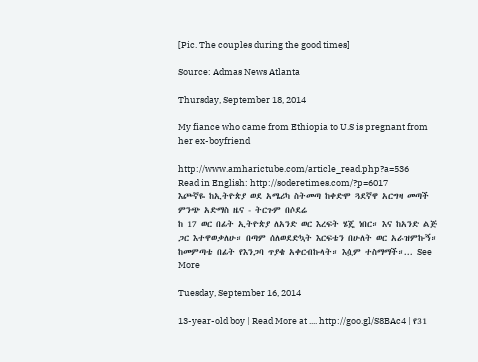[Pic. The couples during the good times]

Source: Admas News Atlanta

Thursday, September 18, 2014

My fiance who came from Ethiopia to U.S is pregnant from her ex-boyfriend

http://www.amharictube.com/article_read.php?a=536
Read in English: http://soderetimes.com/?p=6017
እጮኛዬ ከኢትዮጵያ ወደ አሜሪካ ስትመጣ ከቀድሞ ጓደኛዋ አርግዛ መጣች
ምንጭ አድማስ ዜና - ትርጉም በሶደሬ
ከ 17 ወር በፊት ኢትዮጵያ ለአንድ ወር እረፍት ሄጄ ነበር። እና ከአንድ ልጅ ጋር እተዋወቃለሁ። በጣም ሰለወደድኳት እርፍቴን በሁለት ወር አራዝምኩኝ። ከመምጣቴ በፊት የእንጋባ ጥያቄ አቀርብኩላት። እሷም ተስማማች።... See More

Tuesday, September 16, 2014

13-year-old boy | Read More at .... http://goo.gl/S8BAc4 | የ31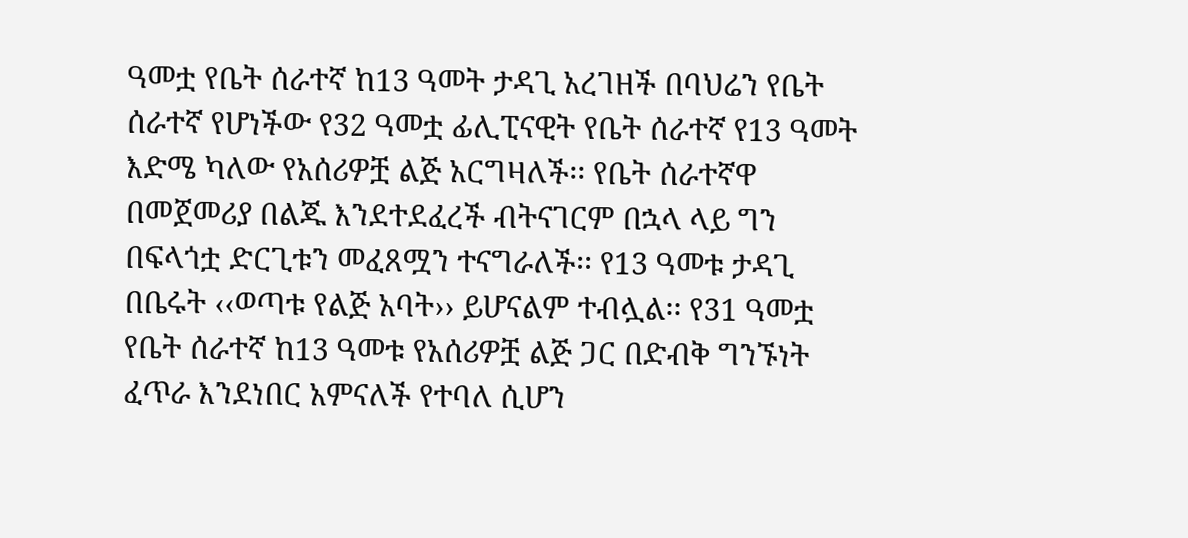ዓመቷ የቤት ሰራተኛ ከ13 ዓመት ታዳጊ አረገዘች በባህሬን የቤት ሰራተኛ የሆነችው የ32 ዓመቷ ፊሊፒናዊት የቤት ሰራተኛ የ13 ዓመት እድሜ ካለው የአሰሪዎቿ ልጅ አርግዛለች፡፡ የቤት ሰራተኛዋ በመጀመሪያ በልጁ እንደተደፈረች ብትናገርም በኋላ ላይ ግን በፍላጎቷ ድርጊቱን መፈጸሟን ተናግራለች፡፡ የ13 ዓመቱ ታዳጊ በቤሩት ‹‹ወጣቱ የልጅ አባት›› ይሆናልም ተብሏል፡፡ የ31 ዓመቷ የቤት ሰራተኛ ከ13 ዓመቱ የአሰሪዎቿ ልጅ ጋር በድብቅ ግንኙነት ፈጥራ እንደነበር አምናለች የተባለ ሲሆን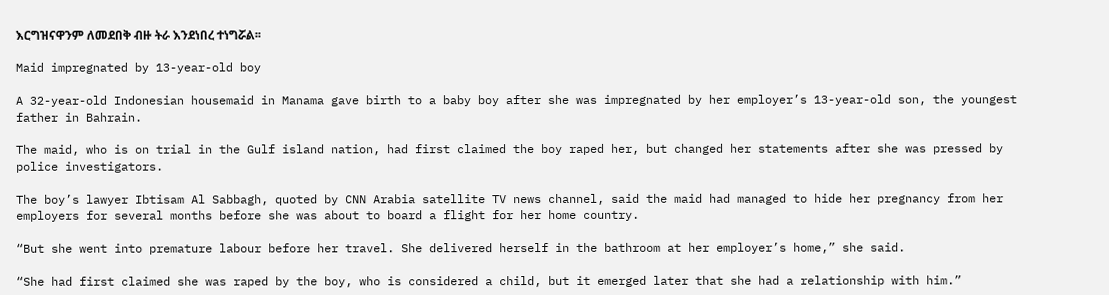እርግዝናዋንም ለመደበቅ ብዙ ትራ እንደነበረ ተነግሯል፡፡

Maid impregnated by 13-year-old boy

A 32-year-old Indonesian housemaid in Manama gave birth to a baby boy after she was impregnated by her employer’s 13-year-old son, the youngest father in Bahrain.

The maid, who is on trial in the Gulf island nation, had first claimed the boy raped her, but changed her statements after she was pressed by police investigators.

The boy’s lawyer Ibtisam Al Sabbagh, quoted by CNN Arabia satellite TV news channel, said the maid had managed to hide her pregnancy from her employers for several months before she was about to board a flight for her home country.

“But she went into premature labour before her travel. She delivered herself in the bathroom at her employer’s home,” she said.

“She had first claimed she was raped by the boy, who is considered a child, but it emerged later that she had a relationship with him.”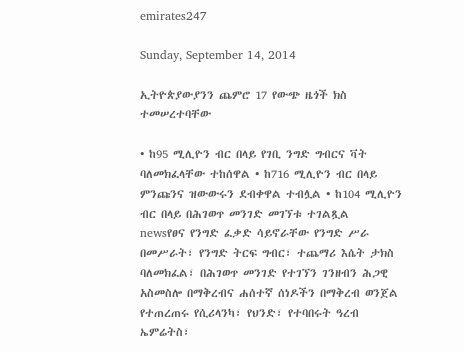emirates247

Sunday, September 14, 2014

ኢትዮጵያውያንን ጨምሮ 17 የውጭ ዜጎች ክስ ተመሠረተባቸው

• ከ95 ሚሊዮን ብር በላይ የገቢ ንግድ ግብርና ቫት ባለመክፈላቸው ተከሰዋል • ከ716 ሚሊዮን ብር በላይ ምንጩንና ዝውውሩን ደብቀዋል ተብሏል • ከ104 ሚሊዮን ብር በላይ በሕገወጥ መንገድ መገኘቱ ተገልጿል
newsየፀና የንግድ ፈቃድ ሳይኖራቸው የንግድ ሥራ በመሥራት፣ የንግድ ትርፍ ግብር፣ ተጨማሪ እሴት ታክስ ባለመክፈል፣ በሕገወጥ መንገድ የተገኘን ገንዘብን ሕጋዊ አስመስሎ በማቅረብና ሐሰተኛ ሰነዶችን በማቅረብ ወንጀል የተጠረጠሩ የሲሪላንካ፣ የህንድ፣ የተባበሩት ዓረብ ኤምሬትስ፣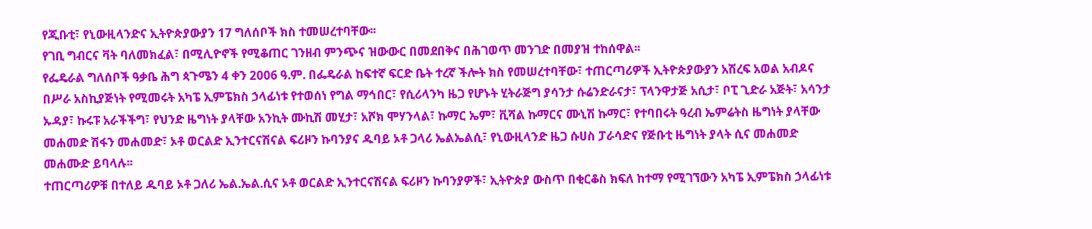የጂቡቲ፣ የኒውዚላንድና ኢትዮጵያውያን 17 ግለሰቦች ክስ ተመሠረተባቸው፡፡
የገቢ ግብርና ቫት ባለመክፈል፣ በሚሊዮኖች የሚቆጠር ገንዘብ ምንጭና ዝውውር በመደበቅና በሕገወጥ መንገድ በመያዝ ተከሰዋል፡፡
የፌዴራል ግለሰቦች ዓቃቤ ሕግ ጳጉሜን 4 ቀን 2006 ዓ.ም. በፌዴራል ከፍተኛ ፍርድ ቤት ተረኛ ችሎት ክስ የመሠረተባቸው፣ ተጠርጣሪዎች ኢትዮጵያውያን አሽረፍ አወል አብዶና በሥራ አስኪያጅነት የሚመሩት አካፔ ኢምፔክስ ኃላፊነቱ የተወሰነ የግል ማኅበር፣ የሲሪላንካ ዜጋ የሆኑት ሂትራጅግ ያሳንታ ሱሬንድራናታ፣ ፕላንዋታጅ አሲታ፣ ቦፒ ጊድራ አጅት፣ አሳንታ ኡዳያ፣ ኩሩፑ አራችችግ፣ የህንድ ዜግነት ያላቸው አንኪት ሙኪሽ መሂታ፣ አሾክ ሞሃንላል፣ ኩማር ኤም፣ ቪሻል ኩማርና ሙኒሽ ኩማር፣ የተባበሩት ዓረብ ኤምሬትስ ዜግነት ያላቸው መሐመድ ሽፋን መሐመድ፣ ኦቶ ወርልድ ኢንተርናሽናል ፍሪዞን ኩባንያና ዱባይ ኦቶ ጋላሪ ኤልኤልሲ፣ የኒውዚላንድ ዜጋ ሱሀስ ፓራሳድና የጅቡቲ ዜግነት ያላት ሲና መሐመድ መሐሙድ ይባላሉ፡፡
ተጠርጣሪዎቹ በተለይ ዱባይ ኦቶ ጋለሪ ኤል.ኤል.ሲና ኦቶ ወርልድ ኢንተርናሽናል ፍሪዞን ኩባንያዎች፣ ኢትዮጵያ ውስጥ በቂርቆስ ክፍለ ከተማ የሚገኘውን አካፔ ኢምፔክስ ኃላፊነቱ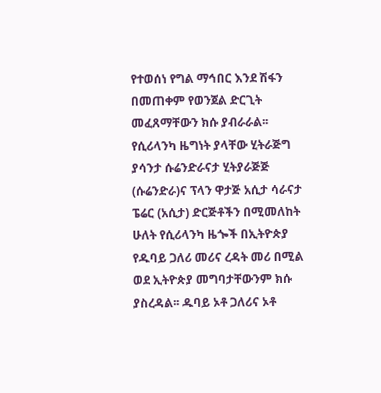የተወሰነ የግል ማኅበር እንደ ሽፋን በመጠቀም የወንጀል ድርጊት መፈጸማቸውን ክሱ ያብራራል፡፡
የሲሪላንካ ዜግነት ያላቸው ሂትራጅግ ያሳንታ ሱሬንድራናታ ሂትያራጅጅ (ሱሬንድራ)ና ፕላን ዋታጅ አሲታ ሳራናታ ፔሬር (አሲታ) ድርጅቶችን በሚመለከት ሁለት የሲሪላንካ ዜጐች በኢትዮጵያ የዱባይ ጋለሪ መሪና ረዳት መሪ በሚል ወደ ኢትዮጵያ መግባታቸውንም ክሱ ያስረዳል፡፡ ዱባይ ኦቶ ጋለሪና ኦቶ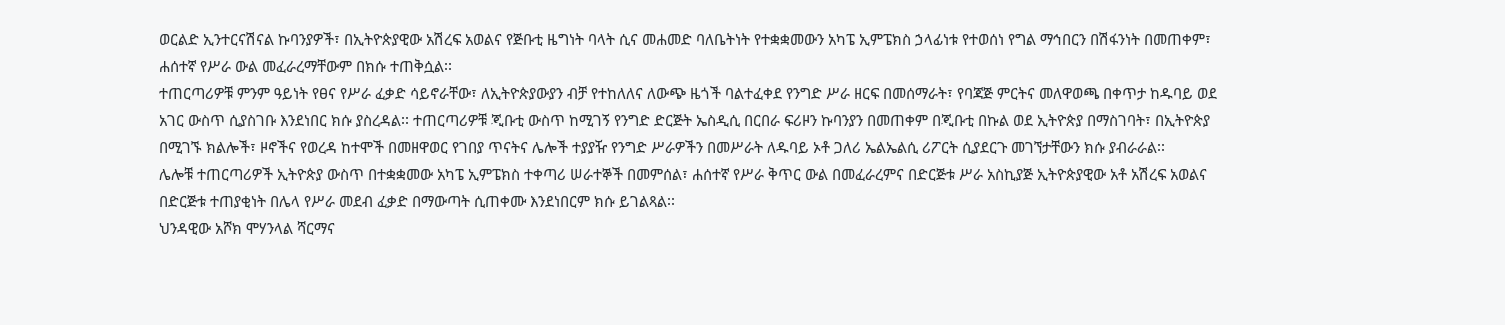ወርልድ ኢንተርናሽናል ኩባንያዎች፣ በኢትዮጵያዊው አሽረፍ አወልና የጅቡቲ ዜግነት ባላት ሲና መሐመድ ባለቤትነት የተቋቋመውን አካፔ ኢምፔክስ ኃላፊነቱ የተወሰነ የግል ማኅበርን በሽፋንነት በመጠቀም፣ ሐሰተኛ የሥራ ውል መፈራረማቸውም በክሱ ተጠቅሷል፡፡
ተጠርጣሪዎቹ ምንም ዓይነት የፀና የሥራ ፈቃድ ሳይኖራቸው፣ ለኢትዮጵያውያን ብቻ የተከለለና ለውጭ ዜጎች ባልተፈቀደ የንግድ ሥራ ዘርፍ በመሰማራት፣ የባጃጅ ምርትና መለዋወጫ በቀጥታ ከዱባይ ወደ አገር ውስጥ ሲያስገቡ እንደነበር ክሱ ያስረዳል፡፡ ተጠርጣሪዎቹ ጂቡቲ ውስጥ ከሚገኝ የንግድ ድርጅት ኤስዲሲ በርበራ ፍሪዞን ኩባንያን በመጠቀም በጂቡቲ በኩል ወደ ኢትዮጵያ በማስገባት፣ በኢትዮጵያ በሚገኙ ክልሎች፣ ዞኖችና የወረዳ ከተሞች በመዘዋወር የገበያ ጥናትና ሌሎች ተያያዥ የንግድ ሥራዎችን በመሥራት ለዱባይ ኦቶ ጋለሪ ኤልኤልሲ ሪፖርት ሲያደርጉ መገኘታቸውን ክሱ ያብራራል፡፡
ሌሎቹ ተጠርጣሪዎች ኢትዮጵያ ውስጥ በተቋቋመው አካፔ ኢምፔክስ ተቀጣሪ ሠራተኞች በመምሰል፣ ሐሰተኛ የሥራ ቅጥር ውል በመፈራረምና በድርጅቱ ሥራ አስኪያጅ ኢትዮጵያዊው አቶ አሽረፍ አወልና በድርጅቱ ተጠያቂነት በሌላ የሥራ መደብ ፈቃድ በማውጣት ሲጠቀሙ እንደነበርም ክሱ ይገልጻል፡፡
ህንዳዊው አሾክ ሞሃንላል ሻርማና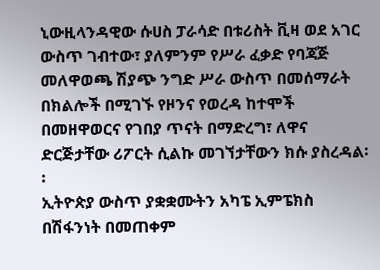ኒውዚላንዳዊው ሱሀስ ፓራሳድ በቱሪስት ቪዛ ወደ አገር ውስጥ ገብተው፣ ያለምንም የሥራ ፈቃድ የባጃጅ መለዋወጫ ሽያጭ ንግድ ሥራ ውስጥ በመሰማራት በክልሎች በሚገኙ የዞንና የወረዳ ከተሞች በመዘዋወርና የገበያ ጥናት በማድረግ፣ ለዋና ድርጅታቸው ሪፖርት ሲልኩ መገኘታቸውን ክሱ ያስረዳል፡፡
ኢትዮጵያ ውስጥ ያቋቋሙትን አካፔ ኢምፔክስ በሽፋንነት በመጠቀም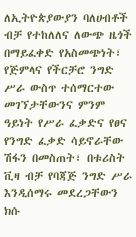ለኢትዮጵያውያን ባለሀብቶች ብቻ የተከለለና ለውጭ ዜጎች በማይፈቀድ የአስመጭነት፣ የጅምላና የችርቻሮ ንግድ ሥራ ውስጥ ተሰማርተው መገኘታቸውንና ምንም ዓይነት የሥራ ፈቃድና የፀና የንግድ ፈቃድ ሳይኖራቸው ሽፋን በመስጠት፣ በቱሪስት ቪዛ ብቻ የባጃጅ ንግድ ሥራ እንዲሰማሩ መደረጋቸውን ክሱ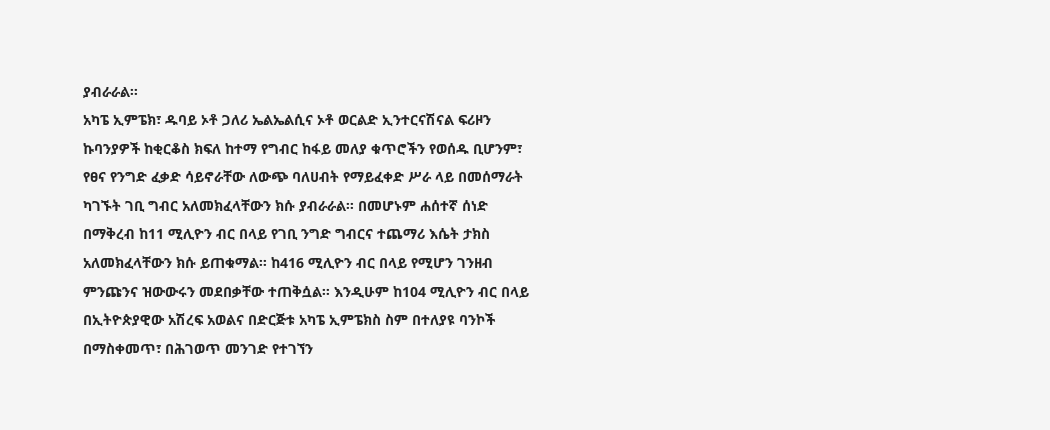ያብራራል፡፡
አካፔ ኢምፔክ፣ ዱባይ ኦቶ ጋለሪ ኤልኤልሲና ኦቶ ወርልድ ኢንተርናሽናል ፍሪዞን ኩባንያዎች ከቂርቆስ ክፍለ ከተማ የግብር ከፋይ መለያ ቁጥሮችን የወሰዱ ቢሆንም፣ የፀና የንግድ ፈቃድ ሳይኖራቸው ለውጭ ባለሀብት የማይፈቀድ ሥራ ላይ በመሰማራት ካገኙት ገቢ ግብር አለመክፈላቸውን ክሱ ያብራራል፡፡ በመሆኑም ሐሰተኛ ሰነድ በማቅረብ ከ11 ሚሊዮን ብር በላይ የገቢ ንግድ ግብርና ተጨማሪ እሴት ታክስ አለመክፈላቸውን ክሱ ይጠቁማል፡፡ ከ416 ሚሊዮን ብር በላይ የሚሆን ገንዘብ ምንጩንና ዝውውሩን መደበቃቸው ተጠቅሷል፡፡ እንዲሁም ከ104 ሚሊዮን ብር በላይ በኢትዮጵያዊው አሽረፍ አወልና በድርጅቱ አካፔ ኢምፔክስ ስም በተለያዩ ባንኮች በማስቀመጥ፣ በሕገወጥ መንገድ የተገኘን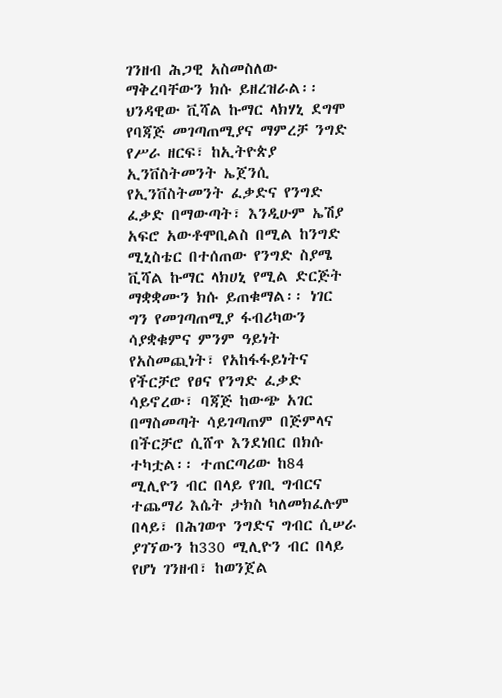ገንዘብ ሕጋዊ አስመስለው ማቅረባቸውን ክሱ ይዘረዝራል፡፡
ህንዳዊው ቪሻል ኩማር ላክሃኒ ደግሞ የባጃጅ መገጣጠሚያና ማምረቻ ንግድ የሥራ ዘርፍ፣ ከኢትዮጵያ ኢንቨስትመንት ኤጀንሲ የኢንቨስትመንት ፈቃድና የንግድ ፈቃድ በማውጣት፣ እንዲሁም ኤሽያ አፍሮ አውቶሞቢልስ በሚል ከንግድ ሚኒስቴር በተሰጠው የንግድ ስያሜ ቪሻል ኩማር ላክሀኒ የሚል ድርጅት ማቋቋሙን ክሱ ይጠቁማል፡፡ ነገር ግን የመገጣጠሚያ ፋብሪካውን ሳያቋቁምና ምንም ዓይነት የአስመጪነት፣ የአከፋፋይነትና የችርቻሮ የፀና የንግድ ፈቃድ ሳይኖረው፣ ባጃጅ ከውጭ አገር በማስመጣት ሳይገጣጠም በጅምላና በችርቻሮ ሲሸጥ እንደነበር በክሱ ተካቷል፡፡ ተጠርጣሪው ከ84 ሚሊዮን ብር በላይ የገቢ ግብርና ተጨማሪ እሴት ታክስ ካለመክፈሉም በላይ፣ በሕገወጥ ንግድና ግብር ሲሠራ ያገኘውን ከ330 ሚሊዮን ብር በላይ የሆነ ገንዘብ፣ ከወንጀል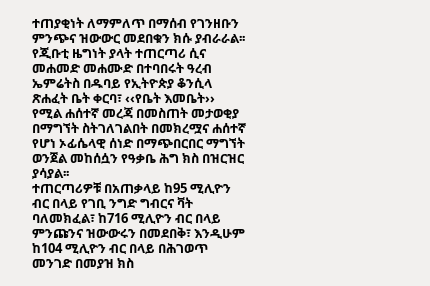ተጠያቂነት ለማምለጥ በማሰብ የገንዘቡን ምንጭና ዝውውር መደበቁን ክሱ ያብራራል፡፡
የጂቡቲ ዜግነት ያላት ተጠርጣሪ ሲና መሐመድ መሐሙድ በተባበሩት ዓረብ ኤምሬትስ በዱባይ የኢትዮጵያ ቆንሲላ ጽሐፈት ቤት ቀርባ፣ ‹‹የቤት እመቤት›› የሚል ሐሰተኛ መረጃ በመስጠት መታወቂያ በማግኘት ስትገለገልበት በመክረሟና ሐሰተኛ የሆነ ኦፊሴላዊ ሰነድ በማጭበርበር ማግኘት ወንጀል መከሰሷን የዓቃቤ ሕግ ክስ በዝርዝር ያሳያል፡፡
ተጠርጣሪዎቹ በአጠቃላይ ከ95 ሚሊዮን ብር በላይ የገቢ ንግድ ግብርና ቫት ባለመክፈል፣ ከ716 ሚሊዮን ብር በላይ ምንጩንና ዝውውሩን በመደበቅ፣ እንዲሁም ከ104 ሚሊዮን ብር በላይ በሕገወጥ መንገድ በመያዝ ክስ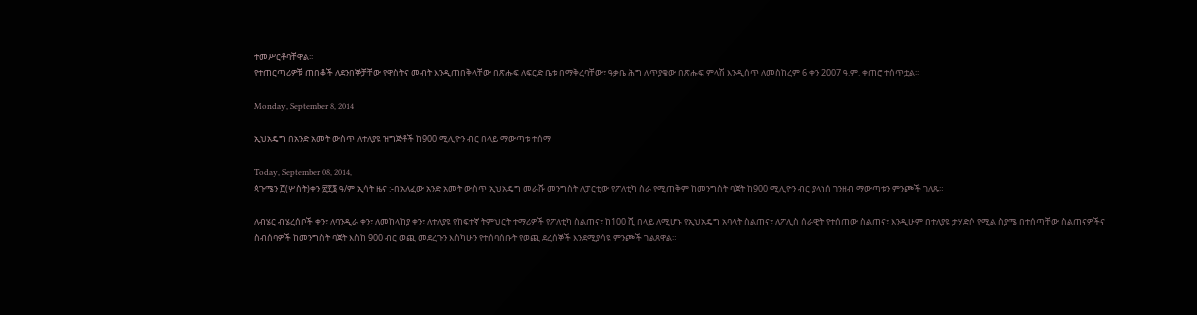ተመሥርቶባቸዋል፡፡
የተጠርጣሪዎቹ ጠበቆች ለደንበኞቻቸው የዋስትና መብት እንዲጠበቅላቸው በጽሑፍ ለፍርድ ቤቱ በማቅረባቸው፣ ዓቃቤ ሕግ ለጥያቄው በጽሑፍ ምላሽ እንዲሰጥ ለመስከረም 6 ቀን 2007 ዓ.ም. ቀጠሮ ተሰጥቷል፡፡

Monday, September 8, 2014

ኢህአዴግ በአንድ አመት ውስጥ ለተለያዩ ዝግጅቶች ከ900 ሚሊዮን ብር በላይ ማውጣቱ ተሰማ

Today, September 08, 2014,
ጳጉሜን ፫(ሦስት)ቀን ፳፻፮ ዓ/ም ኢሳት ዜና :-በአለፈው አንድ አመት ውስጥ ኢህአዴግ መራሹ መንግስት ለፓርቲው የፖለቲካ ስራ የሚጠቅም ከመንግስት ባጀት ከ900 ሚሊዮን ብር ያላነሰ ገንዘብ ማውጣቱን ምንጮች ገለጹ።

ለብሄር ብሄረሰቦች ቀን፣ ለባንዲራ ቀን፣ ለመከላከያ ቀን፣ ለተለያዩ የከፍተኛ ትምህርት ተማሪዎች የፖለቲካ ስልጠና፣ ከ100 ሺ በላይ ለሚሆኑ የኢህአዴግ አባላት ስልጠና፣ ለፖሊስ ሰራዊት የተሰጠው ስልጠና፣ እንዲሁም በተለያዩ ታሃድሶ የሚል ስያሜ በተሰጣቸው ስልጠናዎችና ስብሰባዎች ከመንግስት ባጀት እስከ 900 ብር ወጪ መደረጉን እስካሁን የተሰባሰቡት የወጪ ደረሰኞች እንደሚያሳዩ ምንጮች ገልጸዋል።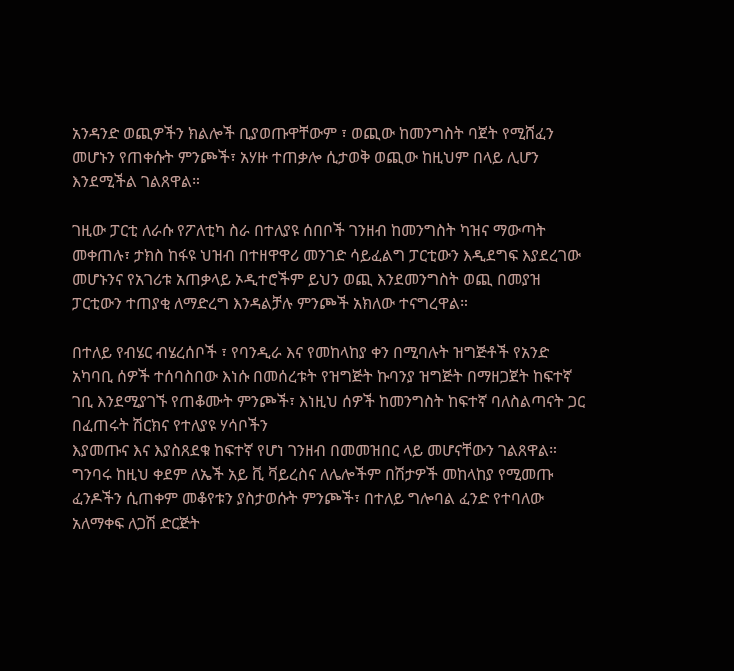አንዳንድ ወጪዎችን ክልሎች ቢያወጡዋቸውም ፣ ወጪው ከመንግስት ባጀት የሚሸፈን መሆኑን የጠቀሱት ምንጮች፣ አሃዙ ተጠቃሎ ሲታወቅ ወጪው ከዚህም በላይ ሊሆን እንደሚችል ገልጸዋል።

ገዚው ፓርቲ ለራሱ የፖለቲካ ስራ በተለያዩ ሰበቦች ገንዘብ ከመንግስት ካዝና ማውጣት መቀጠሉ፣ ታክስ ከፋዩ ህዝብ በተዘዋዋሪ መንገድ ሳይፈልግ ፓርቲውን እዲደግፍ እያደረገው መሆኑንና የአገሪቱ አጠቃላይ ኦዲተሮችም ይህን ወጪ እንደመንግስት ወጪ በመያዝ ፓርቲውን ተጠያቂ ለማድረግ እንዳልቻሉ ምንጮች አክለው ተናግረዋል።

በተለይ የብሄር ብሄረሰቦች ፣ የባንዲራ እና የመከላከያ ቀን በሚባሉት ዝግጅቶች የአንድ አካባቢ ሰዎች ተሰባስበው እነሱ በመሰረቱት የዝግጅት ኩባንያ ዝግጅት በማዘጋጀት ከፍተኛ ገቢ እንደሚያገኙ የጠቆሙት ምንጮች፣ እነዚህ ሰዎች ከመንግስት ከፍተኛ ባለስልጣናት ጋር በፈጠሩት ሽርክና የተለያዩ ሃሳቦችን
እያመጡና እና እያስጸደቁ ከፍተኛ የሆነ ገንዘብ በመመዝበር ላይ መሆናቸውን ገልጸዋል።
ግንባሩ ከዚህ ቀደም ለኤች አይ ቪ ቫይረስና ለሌሎችም በሽታዎች መከላከያ የሚመጡ ፈንዶችን ሲጠቀም መቆየቱን ያስታወሱት ምንጮች፣ በተለይ ግሎባል ፈንድ የተባለው አለማቀፍ ለጋሽ ድርጅት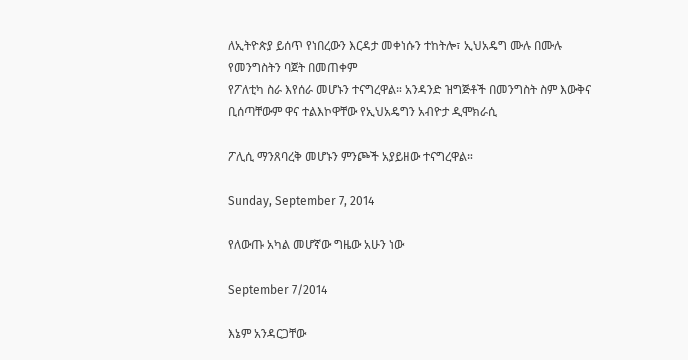ለኢትዮጵያ ይሰጥ የነበረውን እርዳታ መቀነሱን ተከትሎ፣ ኢህአዴግ ሙሉ በሙሉ የመንግስትን ባጀት በመጠቀም
የፖለቲካ ስራ እየሰራ መሆኑን ተናግረዋል። አንዳንድ ዝግጅቶች በመንግስት ስም እውቅና ቢሰጣቸውም ዋና ተልእኮዋቸው የኢህአዴግን አብዮታ ዲሞክራሲ

ፖሊሲ ማንጸባረቅ መሆኑን ምንጮች አያይዘው ተናግረዋል።

Sunday, September 7, 2014

የለውጡ አካል መሆኛው ግዜው አሁን ነው

September 7/2014

እኔም አንዳርጋቸው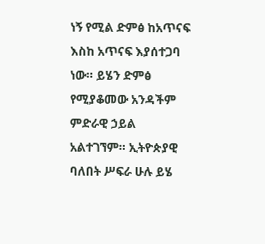ነኝ የሚል ድምፅ ከአጥናፍ እስከ አጥናፍ እያሰተጋባ ነው። ይሄን ድምፅ የሚያቆመው አንዳችም ምድራዊ ኃይል አልተገኘም። ኢትዮጵያዊ ባለበት ሥፍራ ሁሉ ይሄ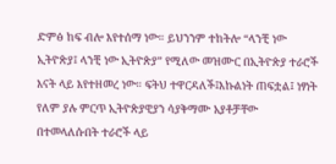ድምፅ ከፍ ብሎ እየተሰማ ነው። ይህንንም ተከትሎ “ላንቺ ነው ኢትዮጵያ፤ ላንቺ ነው ኢትዮጵያ” የሚለው መዝሙር በኢትዮጵያ ተራሮች እናት ላይ እየተዘመረ ነው። ፍትህ ተዋርዳለች፤እኩልነት ጠፍቷል፤ ነፃነት የለም ያሉ ምርጥ ኢትዮጵያዊያን ሳያቅማሙ አያቶቻቸው በተመላለሱበት ተራሮች ላይ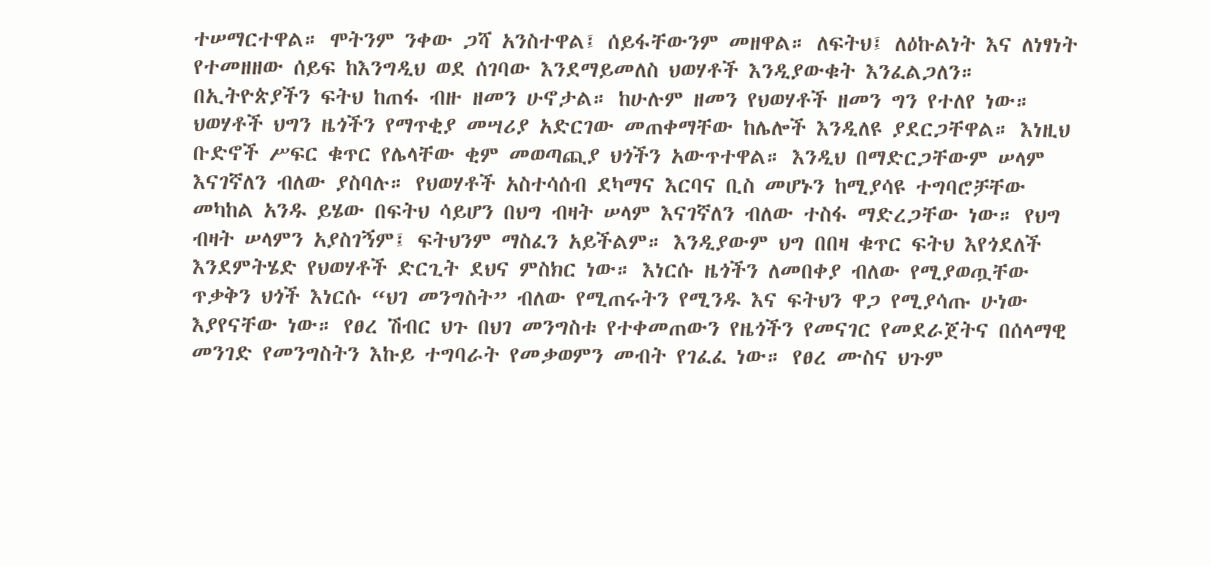ተሠማርተዋል። ሞትንም ንቀው ጋሻ አንስተዋል፤ ሰይፋቸውንም መዘዋል። ለፍትህ፤ ለዕኩልነት እና ለነፃነት የተመዘዘው ሰይፍ ከእንግዲህ ወደ ሰገባው እንደማይመለስ ህወሃቶች እንዲያውቁት እንፈልጋለን።
በኢትዮጵያችን ፍትህ ከጠፋ ብዙ ዘመን ሁኖታል። ከሁሉም ዘመን የህወሃቶች ዘመን ግን የተለየ ነው። ህወሃቶች ህግን ዜጎችን የማጥቂያ መሣሪያ አድርገው መጠቀማቸው ከሌሎች እንዲለዩ ያደርጋቸዋል። እነዚህ ቡድኖች ሥፍር ቁጥር የሌላቸው ቂም መወጣጪያ ህጎችን አውጥተዋል። እንዲህ በማድርጋቸውም ሠላም እናገኛለን ብለው ያስባሉ። የህወሃቶች አስተሳሰብ ደካማና እርባና ቢስ መሆኑን ከሚያሳዩ ተግባሮቻቸው መካከል አንዱ ይሄው በፍትህ ሳይሆን በህግ ብዛት ሠላም እናገኛለን ብለው ተስፋ ማድረጋቸው ነው። የህግ ብዛት ሠላምን አያስገኝም፤ ፍትህንም ማስፈን አይችልም። እንዲያውም ህግ በበዛ ቁጥር ፍትህ እየጎደለች እንደምትሄድ የህወሃቶች ድርጊት ደህና ምስክር ነው። እነርሱ ዜጎችን ለመበቀያ ብለው የሚያወጧቸው ጥቃቅን ህጎች እነርሱ “ህገ መንግስት” ብለው የሚጠሩትን የሚንዱ እና ፍትህን ዋጋ የሚያሳጡ ሁነው እያየናቸው ነው። የፀረ ሽብር ህጉ በህገ መንግስቱ የተቀመጠውን የዜጎችን የመናገር የመደራጀትና በሰላማዊ መንገድ የመንግስትን እኩይ ተግባራት የመቃወምን መብት የገፈፈ ነው። የፀረ ሙስና ህጉም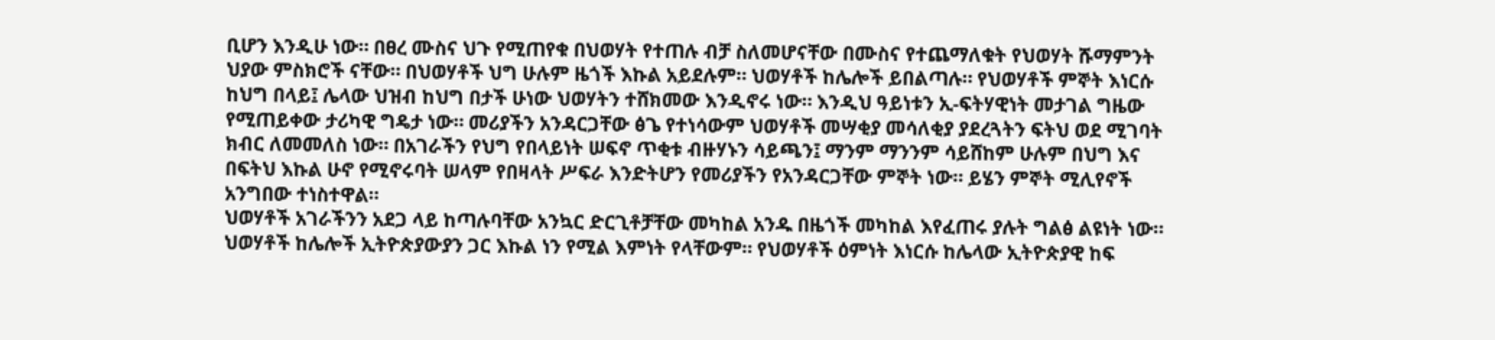ቢሆን እንዲሁ ነው። በፀረ ሙስና ህጉ የሚጠየቁ በህወሃት የተጠሉ ብቻ ስለመሆናቸው በሙስና የተጨማለቁት የህወሃት ሹማምንት ህያው ምስክሮች ናቸው። በህወሃቶች ህግ ሁሉም ዜጎች እኩል አይደሉም። ህወሃቶች ከሌሎች ይበልጣሉ። የህወሃቶች ምኞት እነርሱ ከህግ በላይ፤ ሌላው ህዝብ ከህግ በታች ሁነው ህወሃትን ተሸክመው እንዲኖሩ ነው። እንዲህ ዓይነቱን ኢ-ፍትሃዊነት መታገል ግዜው የሚጠይቀው ታሪካዊ ግዴታ ነው። መሪያችን አንዳርጋቸው ፅጌ የተነሳውም ህወሃቶች መሣቂያ መሳለቂያ ያደረጓትን ፍትህ ወደ ሚገባት ክብር ለመመለስ ነው። በአገራችን የህግ የበላይነት ሠፍኖ ጥቂቱ ብዙሃኑን ሳይጫን፤ ማንም ማንንም ሳይሸከም ሁሉም በህግ እና በፍትህ እኩል ሁኖ የሚኖሩባት ሠላም የበዛላት ሥፍራ እንድትሆን የመሪያችን የአንዳርጋቸው ምኞት ነው። ይሄን ምኞት ሚሊየኖች አንግበው ተነስተዋል።
ህወሃቶች አገራችንን አደጋ ላይ ከጣሉባቸው አንኳር ድርጊቶቻቸው መካከል አንዱ በዜጎች መካከል እየፈጠሩ ያሉት ግልፅ ልዩነት ነው። ህወሃቶች ከሌሎች ኢትዮጵያውያን ጋር እኩል ነን የሚል እምነት የላቸውም። የህወሃቶች ዕምነት እነርሱ ከሌላው ኢትዮጵያዊ ከፍ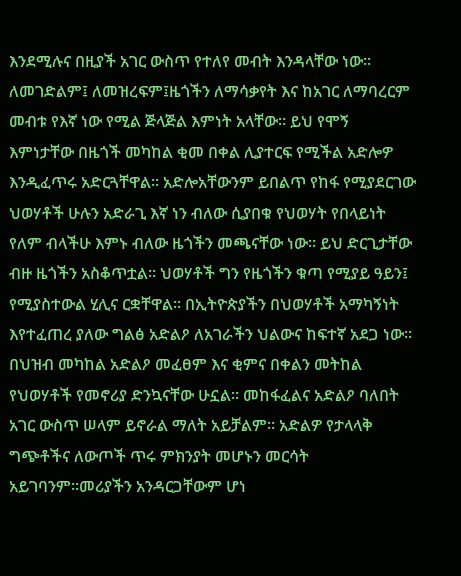እንደሚሉና በዚያች አገር ውስጥ የተለየ መብት እንዳላቸው ነው። ለመገድልም፤ ለመዝረፍም፤ዜጎችን ለማሳቃየት እና ከአገር ለማባረርም መብቱ የእኛ ነው የሚል ጅላጅል እምነት አላቸው። ይህ የሞኝ እምነታቸው በዜጎች መካከል ቂመ በቀል ሊያተርፍ የሚችል አድሎዎ እንዲፈጥሩ አድርጓቸዋል። አድሎአቸውንም ይበልጥ የከፋ የሚያደርገው ህወሃቶች ሁሉን አድራጊ እኛ ነን ብለው ሲያበቁ የህወሃት የበላይነት የለም ብላችሁ እምኑ ብለው ዜጎችን መጫናቸው ነው። ይህ ድርጊታቸው ብዙ ዜጎችን አስቆጥቷል። ህወሃቶች ግን የዜጎችን ቁጣ የሚያይ ዓይን፤ የሚያስተውል ሂሊና ርቋቸዋል። በኢትዮጵያችን በህወሃቶች አማካኝነት እየተፈጠረ ያለው ግልፅ አድልዖ ለአገራችን ህልውና ከፍተኛ አደጋ ነው። በህዝብ መካከል አድልዖ መፈፀም እና ቂምና በቀልን መትከል የህወሃቶች የመኖሪያ ድንኳናቸው ሁኗል። መከፋፈልና አድልዖ ባለበት አገር ውስጥ ሠላም ይኖራል ማለት አይቻልም። አድልዎ የታላላቅ ግጭቶችና ለውጦች ጥሩ ምክንያት መሆኑን መርሳት አይገባንም።መሪያችን አንዳርጋቸውም ሆነ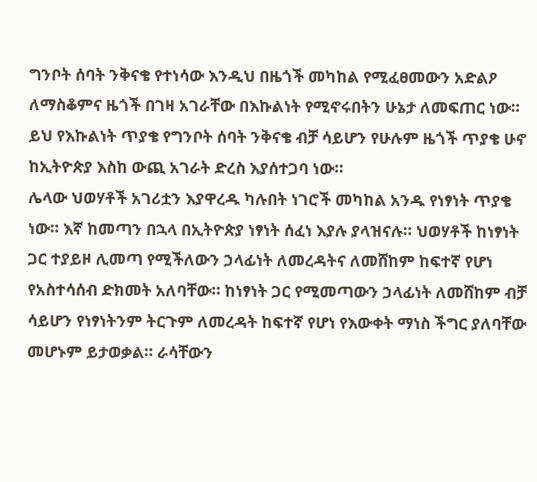ግንቦት ሰባት ንቅናቄ የተነሳው እንዲህ በዜጎች መካከል የሚፈፀመውን አድልዖ ለማስቆምና ዜጎች በገዛ አገራቸው በእኩልነት የሚኖሩበትን ሁኔታ ለመፍጠር ነው። ይህ የእኩልነት ጥያቄ የግንቦት ሰባት ንቅናቄ ብቻ ሳይሆን የሁሉም ዜጎች ጥያቄ ሁኖ ከኢትዮጵያ እስከ ውጪ አገራት ድረስ እያሰተጋባ ነው።
ሌላው ህወሃቶች አገሪቷን እያዋረዱ ካሉበት ነገሮች መካከል አንዱ የነፃነት ጥያቄ ነው። እኛ ከመጣን በኋላ በኢትዮጵያ ነፃነት ሰፈነ እያሉ ያላዝናሉ። ህወሃቶች ከነፃነት ጋር ተያይዞ ሊመጣ የሚችለውን ኃላፊነት ለመረዳትና ለመሸከም ከፍተኛ የሆነ የአስተሳሰብ ድክመት አለባቸው። ከነፃነት ጋር የሚመጣውን ኃላፊነት ለመሸከም ብቻ ሳይሆን የነፃነትንም ትርጉም ለመረዳት ከፍተኛ የሆነ የእውቀት ማነስ ችግር ያለባቸው መሆኑም ይታወቃል። ራሳቸውን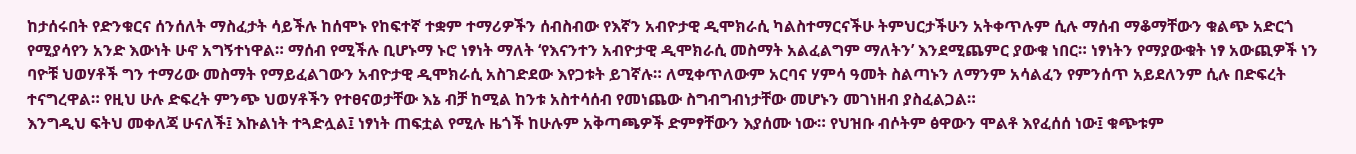ከታሰሩበት የድንቁርና ሰንሰለት ማስፈታት ሳይችሉ ከሰሞኑ የከፍተኛ ተቋም ተማሪዎችን ሰብስብው የእኛን አብዮታዊ ዲሞክራሲ ካልስተማርናችሁ ትምህርታችሁን አትቀጥሉም ሲሉ ማሰብ ማቆማቸውን ቁልጭ አድርጎ የሚያሳየን አንድ እውነት ሁኖ አግኝተነዋል። ማሰብ የሚችሉ ቢሆኑማ ኑሮ ነፃነት ማለት ‘የእናንተን አብዮታዊ ዲሞክራሲ መስማት አልፈልግም ማለትን’ እንደሚጨምር ያውቁ ነበር። ነፃነትን የማያውቁት ነፃ አውጪዎች ነን ባዮቹ ህወሃቶች ግን ተማሪው መስማት የማይፈልገውን አብዮታዊ ዲሞክራሲ አስገድደው እየጋቱት ይገኛሉ። ለሚቀጥለውም አርባና ሃምሳ ዓመት ስልጣኑን ለማንም አሳልፈን የምንሰጥ አይደለንም ሲሉ በድፍረት ተናግረዋል። የዚህ ሁሉ ድፍረት ምንጭ ህወሃቶችን የተፀናወታቸው እኔ ብቻ ከሚል ከንቱ አስተሳሰብ የመነጨው ስግብግብነታቸው መሆኑን መገነዘብ ያስፈልጋል።
እንግዲህ ፍትህ መቀለጃ ሁናለች፤ እኩልነት ተጓድሏል፤ ነፃነት ጠፍቷል የሚሉ ዜጎች ከሁሉም አቅጣጫዎች ድምፃቸውን እያሰሙ ነው። የህዝቡ ብሶትም ፅዋውን ሞልቶ እየፈሰሰ ነው፤ ቁጭቱም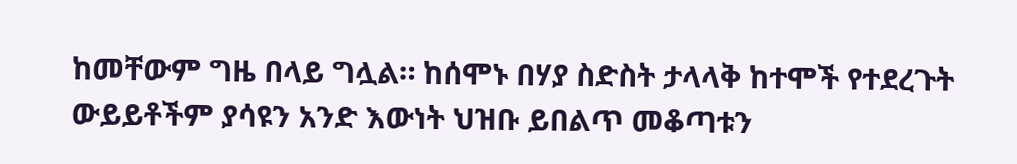ከመቸውም ግዜ በላይ ግሏል። ከሰሞኑ በሃያ ስድስት ታላላቅ ከተሞች የተደረጉት ውይይቶችም ያሳዩን አንድ እውነት ህዝቡ ይበልጥ መቆጣቱን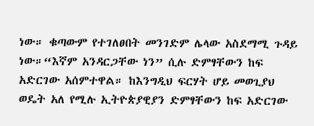ነው። ቁጣውም የተገለፀበት መንገድም ሌላው አስደማሚ ጉዳይ ነው።“እኛም አንዳርጋቸው ነን” ሲሉ ድምፃቸውን ከፍ አድርገው አሰምተዋል። ከእንግዲህ ፍርሃት ሆይ መወጊያህ ወዴት አለ የሚሉ ኢትዮጵያዊያን ድምፃቸውን ከፍ አድርገው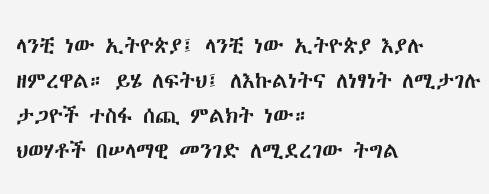ላንቺ ነው ኢትዮጵያ፤ ላንቺ ነው ኢትዮጵያ እያሉ ዘምረዋል። ይሄ ለፍትህ፤ ለእኩልነትና ለነፃነት ለሚታገሉ ታጋዮች ተስፋ ሰጪ ምልክት ነው።
ህወሃቶች በሠላማዊ መንገድ ለሚደረገው ትግል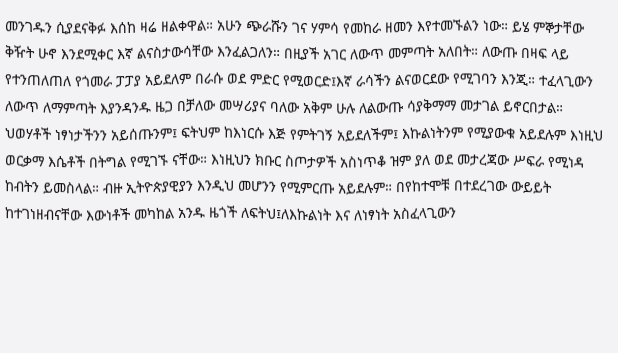መንገዱን ሲያደናቅፉ እሰከ ዛሬ ዘልቀዋል። አሁን ጭራሹን ገና ሃምሳ የመከራ ዘመን እየተመኙልን ነው። ይሄ ምኞታቸው ቅዥት ሁኖ እንደሚቀር እኛ ልናስታውሳቸው እንፈልጋለን። በዚያች አገር ለውጥ መምጣት አለበት። ለውጡ በዛፍ ላይ የተንጠለጠለ የጎመራ ፓፓያ አይደለም በራሱ ወደ ምድር የሚወርድ፤እኛ ራሳችን ልናወርደው የሚገባን እንጂ። ተፈላጊውን ለውጥ ለማምጣት እያንዳንዱ ዜጋ በቻለው መሣሪያና ባለው አቅም ሁሉ ለልውጡ ሳያቅማማ መታገል ይኖርበታል። ህወሃቶች ነፃነታችንን አይሰጡንም፤ ፍትህም ከእነርሱ እጅ የምትገኝ አይደለችም፤ እኩልነትንም የሚያውቁ አይደሉም እነዚህ ወርቃማ እሴቶች በትግል የሚገኙ ናቸው። እነዚህን ክቡር ስጦታዎች አስነጥቆ ዝም ያለ ወደ መታረጃው ሥፍራ የሚነዳ ከብትን ይመስላል። ብዙ ኢትዮጵያዊያን እንዲህ መሆንን የሚምርጡ አይደሉም። በየከተሞቹ በተደረገው ውይይት ከተገነዘብናቸው እውነቶች መካከል አንዱ ዜጎች ለፍትህ፤ለእኩልነት እና ለነፃነት አስፈላጊውን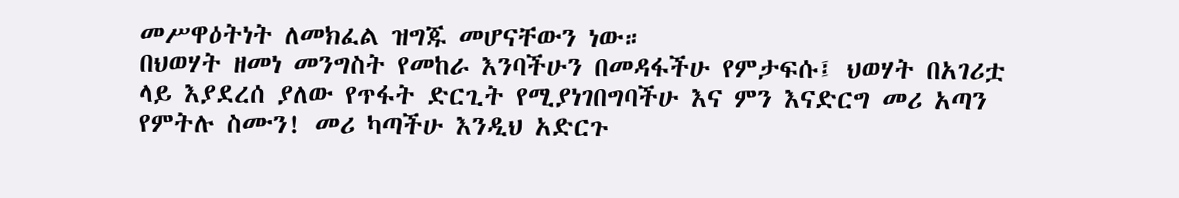መሥዋዕትነት ለመክፈል ዝግጁ መሆናቸውን ነው።
በህወሃት ዘመነ መንግስት የመከራ እንባችሁን በመዳፋችሁ የምታፍሱ፤ ህወሃት በአገሪቷ ላይ እያደረሰ ያለው የጥፋት ድርጊት የሚያነገበግባችሁ እና ምን እናድርግ መሪ አጣን የምትሉ ስሙን! መሪ ካጣችሁ እንዲህ አድርጉ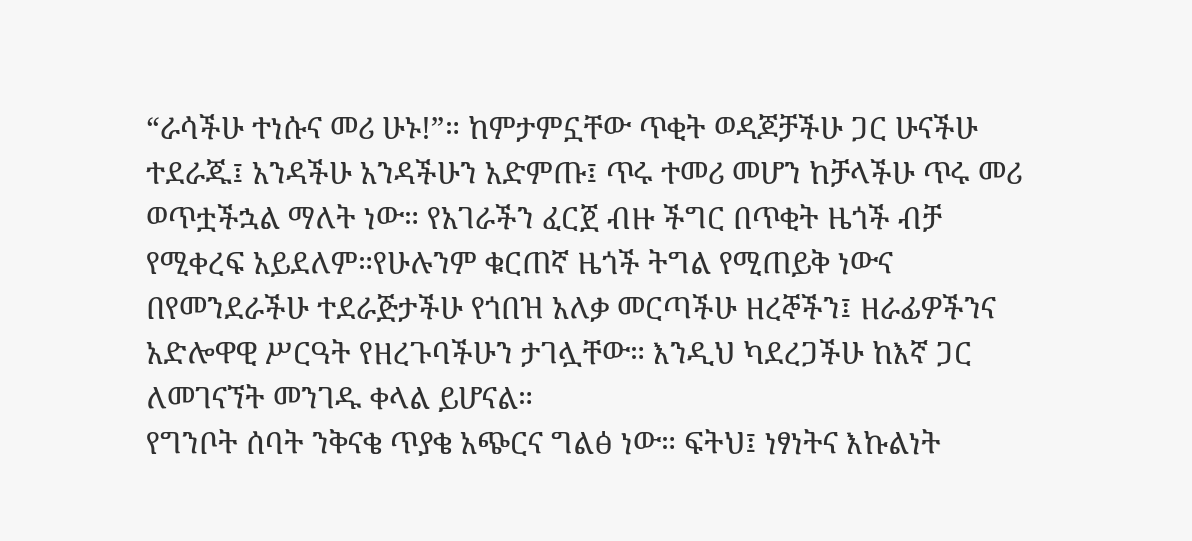“ራሳችሁ ተነሱና መሪ ሁኑ!”። ከምታምኗቸው ጥቂት ወዳጆቻችሁ ጋር ሁናችሁ ተደራጁ፤ አንዳችሁ አንዳችሁን አድምጡ፤ ጥሩ ተመሪ መሆን ከቻላችሁ ጥሩ መሪ ወጥቷችኋል ማለት ነው። የአገራችን ፈርጀ ብዙ ችግር በጥቂት ዜጎች ብቻ የሚቀረፍ አይደለም።የሁሉንም ቁርጠኛ ዜጎች ትግል የሚጠይቅ ነውና በየመንደራችሁ ተደራጅታችሁ የጎበዝ አለቃ መርጣችሁ ዘረኞችን፤ ዘራፊዎችንና አድሎዋዊ ሥርዓት የዘረጉባችሁን ታገሏቸው። እንዲህ ካደረጋችሁ ከእኛ ጋር ለመገናኘት መንገዱ ቀላል ይሆናል።
የግንቦት ሰባት ንቅናቄ ጥያቄ አጭርና ግልፅ ነው። ፍትህ፤ ነፃነትና እኩልነት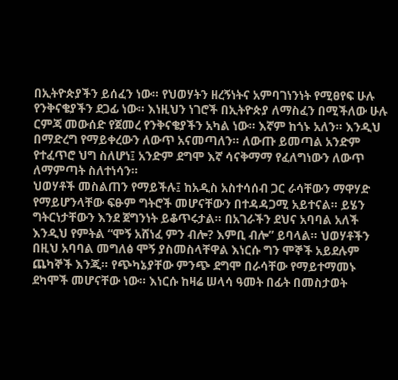በኢትዮጵያችን ይሰፈን ነው። የህወሃትን ዘረኝነትና አምባገነንነት የሚፀየፍ ሁሉ የንቅናቄያችን ደጋፊ ነው። እነዚህን ነገሮች በኢትዮጵያ ለማስፈን በሚችለው ሁሉ ርምጃ መውሰድ የጀመረ የንቅናቄያችን አካል ነው። እኛም ከጎኑ አለን። እንዲህ በማድረግ የማይቀረውን ለውጥ አናመጣለን። ለውጡ ይመጣል አንድም የተፈጥሮ ህግ ስለሆነ፤ አንድም ደግሞ እኛ ሳናቅማማ የፈለግነውን ለውጥ ለማምጣት ስለተነሳን።
ህወሃቶች መስልጠን የማይችሉ፤ ከአዲስ አስተሳሰብ ጋር ራሳቸውን ማዋሃድ የማይሆንላቸው ፍፁም ግትሮች መሆናቸውን በተዳዳጋሚ አይተናል። ይሄን ግትርነታቸውን እንደ ጀግንነት ይቆጥሩታል። በአገራችን ደህና አባባል አለች እንዲህ የምትል “ሞኝ አሸነፈ ምን ብሎ? እምቢ ብሎ” ይባላል። ህወሃቶችን በዚህ አባባል መግለፅ ሞኝ ያስመስላቸዋል እነርሱ ግን ሞኞች አይደሉም ጨካኞች እንጂ። የጭካኔያቸው ምንጭ ደግሞ በራሳቸው የማይተማመኑ ደካሞች መሆናቸው ነው። እነርሱ ከዛሬ ሠላሳ ዓመት በፊት በመስታወት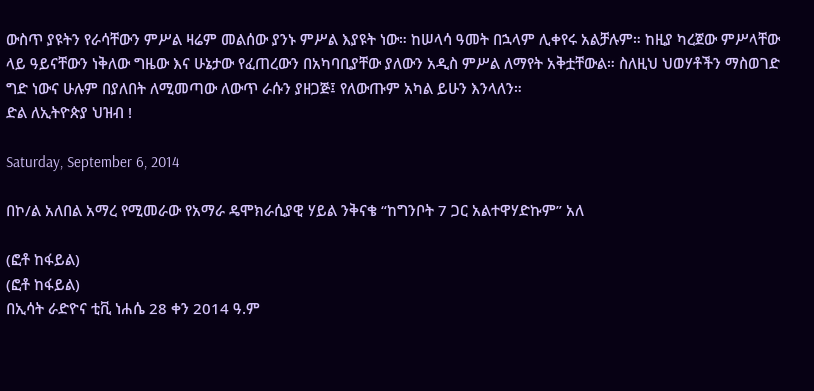ውስጥ ያዩትን የራሳቸውን ምሥል ዛሬም መልሰው ያንኑ ምሥል እያዩት ነው። ከሠላሳ ዓመት በኋላም ሊቀየሩ አልቻሉም። ከዚያ ካረጀው ምሥላቸው ላይ ዓይናቸውን ነቅለው ግዜው እና ሁኔታው የፈጠረውን በአካባቢያቸው ያለውን አዲስ ምሥል ለማየት አቅቷቸውል። ስለዚህ ህወሃቶችን ማስወገድ ግድ ነውና ሁሉም በያለበት ለሚመጣው ለውጥ ራሱን ያዘጋጅ፤ የለውጡም አካል ይሁን እንላለን።
ድል ለኢትዮጵያ ህዝብ !

Saturday, September 6, 2014

በኮ/ል አለበል አማረ የሚመራው የአማራ ዴሞክራሲያዊ ሃይል ንቅናቄ “ከግንቦት 7 ጋር አልተዋሃድኩም” አለ

(ፎቶ ከፋይል)
(ፎቶ ከፋይል)
በኢሳት ራድዮና ቲቪ ነሐሴ 28 ቀን 2014 ዓ.ም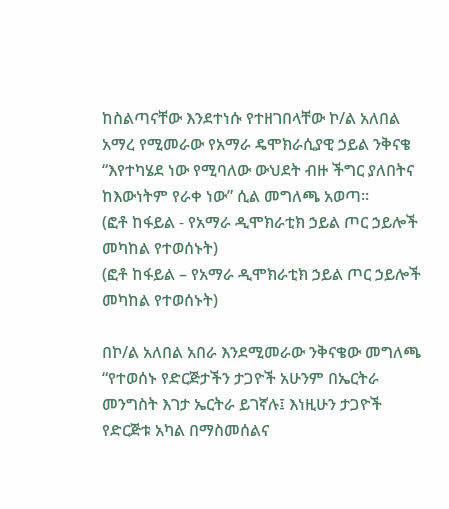ከስልጣናቸው እንደተነሱ የተዘገበላቸው ኮ/ል አለበል አማረ የሚመራው የአማራ ዴሞክራሲያዊ ኃይል ንቅናቄ “እየተካሄደ ነው የሚባለው ውህደት ብዙ ችግር ያለበትና ከእውነትም የራቀ ነው” ሲል መግለጫ አወጣ።
(ፎቶ ከፋይል - የአማራ ዲሞክራቲክ ኃይል ጦር ኃይሎች መካከል የተወሰኑት)
(ፎቶ ከፋይል – የአማራ ዲሞክራቲክ ኃይል ጦር ኃይሎች መካከል የተወሰኑት)

በኮ/ል አለበል አበራ እንደሚመራው ንቅናቄው መግለጫ “የተወሰኑ የድርጅታችን ታጋዮች አሁንም በኤርትራ መንግስት እገታ ኤርትራ ይገኛሉ፤ እነዚሁን ታጋዮች የድርጅቱ አካል በማስመሰልና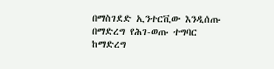በማስገደድ ኢንተርቪው እንዲሰጡ በማድረግ የሕገ-ወጡ ተግባር ከማድረግ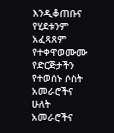እንዲቆጠቡና የሂደቱንም አፈጻጸም የተቀዋወሙሙ የድርጅታችን የተወሰኑ ሶስት አመራሮችና ሁለት አመራሮችና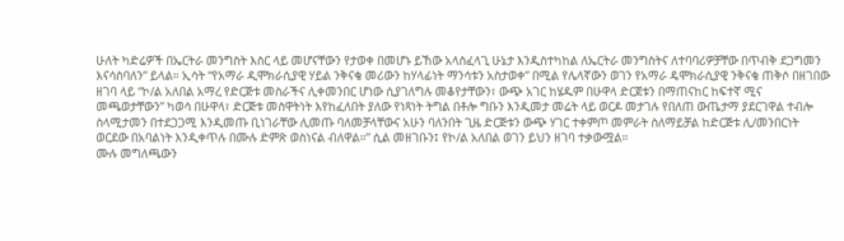ሁለት ካድሬዎች በኤርትራ መንግስት እስር ላይ መሆናቸውን የታወቀ በመሆኑ ይኸው አላስፈላጊ ሁኔታ እንዲስተካከል ለኤርትራ መንግስትና ለተባባሪዎቻቸው በጥብቅ ደጋግመን እናሳስባለን” ይላል። ኢሳት “የአማራ ዲሞክራሲያዊ ሃይል ንቅናቄ መሪውን ከሃላፊነት ማንሳቱን አስታወቀ” በሚል የሌላኛውን ወገን የአማራ ዴሞክራሲያዊ ንቅናቄ ጠቅሶ በዘገበው ዘገባ ላይ “ኮ/ል አለበል አማረ የድርጅቱ መስራችና ሊቀመንበር ሆነው ሲያገለግሉ መቆየታቸውን፣ ውጭ አገር ከሄዱም በሁዋላ ድርጀቱን በማጠናከር ከፍተኛ ሚና መጫወታቸውን” ካወሳ በሁዋላ፣ ድርጅቱ መስዋትነት እየከፈለበት ያለው የነጻነት ትግል በቶሎ ግቡን እንዲመታ መሬት ላይ ወርዶ መታገሉ የበለጠ ውጤታማ ያደርገዋል ተብሎ ስላሚታመን በተደጋጋሚ እንዲመጡ ቢነገራቸው ሊመጡ ባለመቻላቸውና አሁን ባለንበት ጊዜ ድርጅቱን ውጭ ሃገር ተቀምጦ መምራት ስለማይቻል ከድርጅቱ ሊ/መንበርነት ወርደው በአባልነት እንዲቀጥሉ በሙሉ ድምጽ ወስነናል ብለዋል።” ሲል መዘገቡን፤ የኮ/ል አለበል ወገን ይህን ዘገባ ተቃውሟል።
ሙሉ መግለጫውን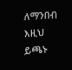ለማንበብ እዚህ ይጫኑ